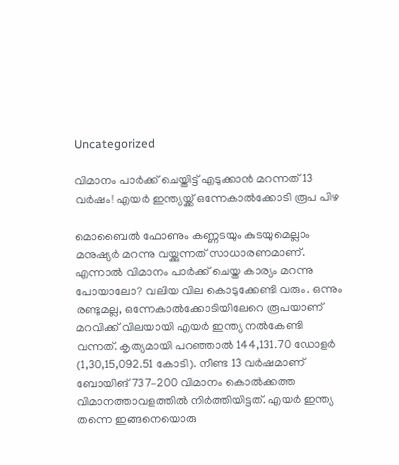Uncategorized

വിമാനം പാര്‍ക്ക് ചെയ്തിട്ട് എടുക്കാന്‍ മറന്നത് 13 വര്‍ഷം! എയര്‍ ഇന്ത്യയ്ക്ക് ഒന്നേകാല്‍ക്കോടി രൂപ പിഴ

മൊബൈല്‍ ഫോണും കണ്ണടയും കുടയുമെല്ലാം മനുഷ്യര്‍ മറന്നു വയ്ക്കുന്നത് സാധാരണമാണ്. എന്നാല്‍ വിമാനം പാര്‍ക്ക് ചെയ്ത കാര്യം മറന്നു പോയാലോ? വലിയ വില കൊടുക്കേണ്ടി വരും. ഒന്നും രണ്ടുമല്ല, ഒന്നേകാല്‍ക്കോടിയിലേറെ രൂപയാണ് മറവിക്ക് വിലയായി എയര്‍ ഇന്ത്യ നല്‍കേണ്ടി വന്നത്. കൃത്യമായി പറഞ്ഞാല്‍ 144,131.70 ഡോളര്‍ (1,30,15,092.51 കോടി). നീണ്ട 13 വര്‍ഷമാണ് ബോയിങ് 737–200 വിമാനം കൊല്‍ക്കത്ത വിമാനത്താവളത്തില്‍ നിര്‍ത്തിയിട്ടത്. എയര്‍ ഇന്ത്യ തന്നെ ഇങ്ങനെയൊരു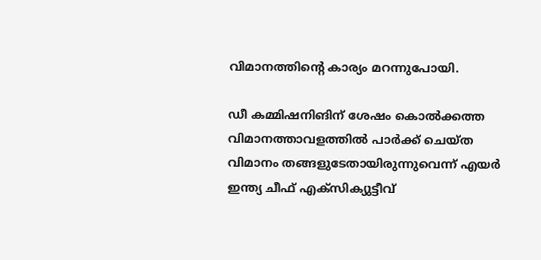വിമാനത്തിന്‍റെ കാര്യം മറന്നുപോയി.

ഡീ കമ്മിഷനിങിന് ശേഷം കൊല്‍ക്കത്ത വിമാനത്താവളത്തില്‍ പാര്‍ക്ക് ചെയ്ത വിമാനം തങ്ങളുടേതായിരുന്നുവെന്ന് എയര്‍ ഇന്ത്യ ചീഫ് എക്സിക്യുട്ടീവ്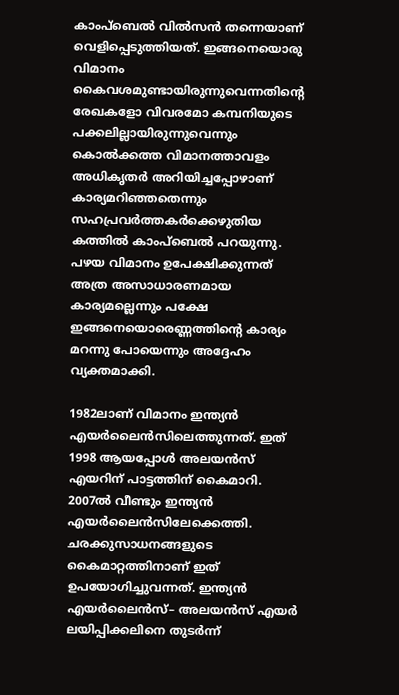കാംപ്ബെല്‍ വില്‍സന്‍ തന്നെയാണ് വെളിപ്പെടുത്തിയത്. ഇങ്ങനെയൊരു വിമാനം കൈവശമുണ്ടായിരുന്നുവെന്നതിന്‍റെ രേഖകളോ വിവരമോ കമ്പനിയുടെ പക്കലില്ലായിരുന്നുവെന്നും കൊല്‍ക്കത്ത വിമാനത്താവളം അധികൃതര്‍ അറിയിച്ചപ്പോഴാണ് കാര്യമറിഞ്ഞതെന്നും സഹപ്രവര്‍ത്തകര്‍ക്കെഴുതിയ കത്തില്‍ കാംപ്ബെല്‍ പറയുന്നു. പഴയ വിമാനം ഉപേക്ഷിക്കുന്നത് അത്ര അസാധാരണമായ കാര്യമല്ലെന്നും പക്ഷേ ഇങ്ങനെയൊരെണ്ണത്തിന്‍റെ കാര്യം മറന്നു പോയെന്നും അദ്ദേഹം വ്യക്തമാക്കി.

1982ലാണ് വിമാനം ഇന്ത്യന്‍ എയര്‍ലൈന്‍സിലെത്തുന്നത്. ഇത് 1998 ആയപ്പോള്‍ അലയന്‍സ് എയറിന് പാട്ടത്തിന് കൈമാറി. 2007ല്‍ വീണ്ടും ഇന്ത്യന്‍ എയര്‍ലൈന്‍സിലേക്കെത്തി. ചരക്കുസാധനങ്ങളുടെ കൈമാറ്റത്തിനാണ് ഇത് ഉപയോഗിച്ചുവന്നത്. ഇന്ത്യന്‍ എയര്‍ലൈന്‍സ്– അലയന്‍സ് എയര്‍ ലയിപ്പിക്കലിനെ തുടര്‍ന്ന്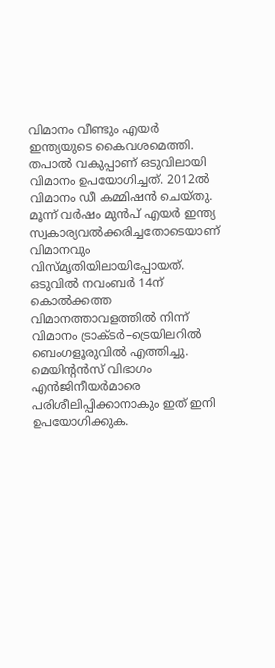വിമാനം വീണ്ടും എയര്‍ ഇന്ത്യയുടെ കൈവശമെത്തി. തപാല്‍ വകുപ്പാണ് ഒടുവിലായി വിമാനം ഉപയോഗിച്ചത്. 2012ല്‍ വിമാനം ഡീ കമ്മിഷന്‍ ചെയ്തു. മൂന്ന് വര്‍ഷം മുന്‍പ് എയര്‍ ഇന്ത്യ സ്വകാര്യവല്‍ക്കരിച്ചതോടെയാണ് വിമാനവും വിസ്മൃതിയിലായിപ്പോയത്. ഒടുവില്‍ നവംബര്‍ 14ന് കൊല്‍ക്കത്ത വിമാനത്താവളത്തില്‍ നിന്ന് വിമാനം ട്രാക്ടര്‍–ട്രെയിലറില്‍ ബെംഗളൂരുവില്‍ എത്തിച്ചു. മെയിന്‍റന്‍സ് വിഭാഗം എന്‍ജിനീയര്‍മാരെ പരിശീലിപ്പിക്കാനാകും ഇത് ഇനി ഉപയോഗിക്കുക.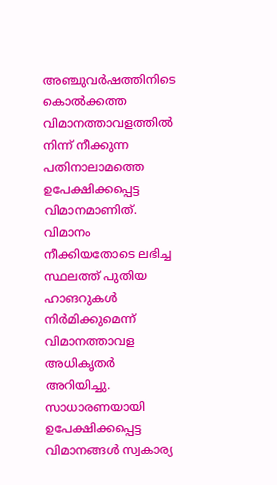അഞ്ചുവര്‍ഷത്തിനിടെ കൊല്‍ക്കത്ത വിമാനത്താവളത്തില്‍ നിന്ന് നീക്കുന്ന പതിനാലാമത്തെ ഉപേക്ഷിക്കപ്പെട്ട വിമാനമാണിത്. വിമാനം നീക്കിയതോടെ ലഭിച്ച സ്ഥലത്ത് പുതിയ ഹാങറുകള്‍ നിര്‍മിക്കുമെന്ന് വിമാനത്താവള അധികൃതര്‍ അറിയിച്ചു. സാധാരണയായി ഉപേക്ഷിക്കപ്പെട്ട വിമാനങ്ങള്‍ സ്വകാര്യ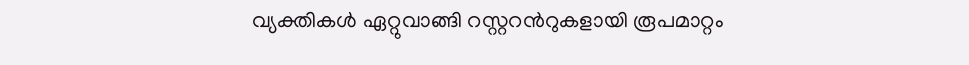വ്യക്തികള്‍ ഏറ്റുവാങ്ങി റസ്റ്ററന്‍റുകളായി രൂപമാറ്റം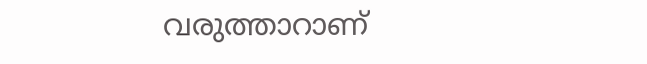വരുത്താറാണ്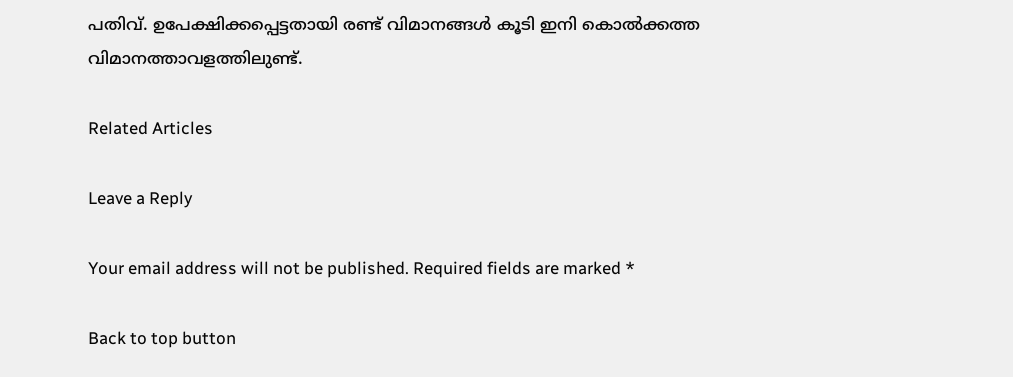പതിവ്. ഉപേക്ഷിക്കപ്പെട്ടതായി രണ്ട് വിമാനങ്ങള്‍ കൂടി ഇനി കൊല്‍ക്കത്ത വിമാനത്താവളത്തിലുണ്ട്.

Related Articles

Leave a Reply

Your email address will not be published. Required fields are marked *

Back to top button